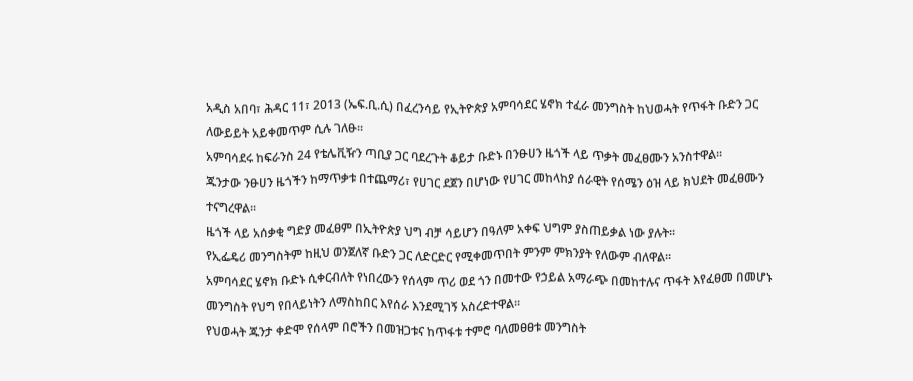አዲስ አበባ፣ ሕዳር 11፣ 2013 (ኤፍ.ቢ.ሲ) በፈረንሳይ የኢትዮጵያ አምባሳደር ሄኖክ ተፈራ መንግስት ከህወሓት የጥፋት ቡድን ጋር ለውይይት አይቀመጥም ሲሉ ገለፁ፡፡
አምባሳደሩ ከፍራንስ 24 የቴሌቪዥን ጣቢያ ጋር ባደረጉት ቆይታ ቡድኑ በንፁሀን ዜጎች ላይ ጥቃት መፈፀሙን አንስተዋል፡፡
ጁንታው ንፁሀን ዜጎችን ከማጥቃቱ በተጨማሪ፣ የሀገር ደጀን በሆነው የሀገር መከላከያ ሰራዊት የሰሜን ዕዝ ላይ ክህደት መፈፀሙን ተናግረዋል፡፡
ዜጎች ላይ አሰቃቂ ግድያ መፈፀም በኢትዮጵያ ህግ ብቻ ሳይሆን በዓለም አቀፍ ህግም ያስጠይቃል ነው ያሉት፡፡
የኢፌዴሪ መንግስትም ከዚህ ወንጀለኛ ቡድን ጋር ለድርድር የሚቀመጥበት ምንም ምክንያት የለውም ብለዋል፡፡
አምባሳደር ሄኖክ ቡድኑ ሲቀርብለት የነበረውን የሰላም ጥሪ ወደ ጎን በመተው የኃይል አማራጭ በመከተሉና ጥፋት እየፈፀመ በመሆኑ መንግስት የህግ የበላይነትን ለማስከበር እየሰራ እንደሚገኝ አስረድተዋል፡፡
የህወሓት ጁንታ ቀድሞ የሰላም በሮችን በመዝጋቱና ከጥፋቱ ተምሮ ባለመፀፀቱ መንግስት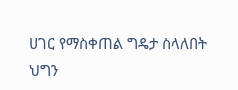ሀገር የማስቀጠል ግዴታ ስላለበት ህግን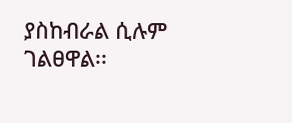ያስከብራል ሲሉም ገልፀዋል፡፡